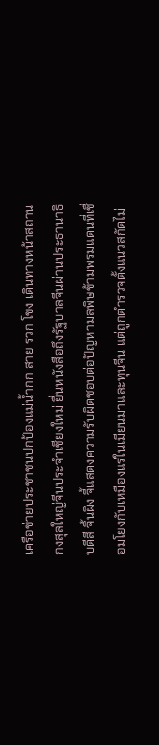เครือข่ายประชาชนปกป้องแม่น้ำกก สาย รวก โขง เดินทางหน้าสถานกงสุลใหญ่จีนประจำเชียงใหม่ ยื่นหนังสือถึงรัฐบาลจีนผ่านประธานาธิบดีสี จิ้นผิง จี้แสดงความรับผิดชอบต่อปัญหามลพิษข้ามพรมแดนที่เชื่อมโยงกับเหมืองแร่ในเมียนมาและทุนจีน แต่ถูกตำรวจตั้งแนวสกัดไม่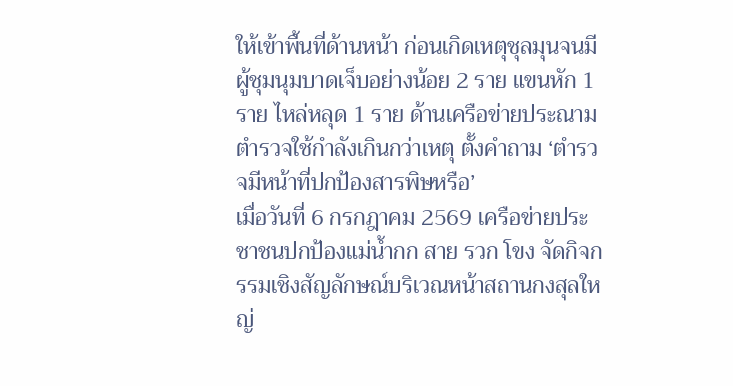ให้เข้าพื้นที่ด้านหน้า ก่อนเกิดเหตุชุลมุนจนมีผู้ชุมนุมบาดเจ็บอย่างน้อย 2 ราย แขนหัก 1 ราย ไหล่หลุด 1 ราย ด้านเครือข่ายประณามตำรวจใช้กำลังเกินกว่าเหตุ ตั้งคำถาม ‘ตำรวจมีหน้าที่ปกป้องสารพิษหรือ’
เมื่อวันที่ 6 กรกฎาคม 2569 เครือข่ายประชาชนปกป้องแม่น้ำกก สาย รวก โขง จัดกิจกรรมเชิงสัญลักษณ์บริเวณหน้าสถานกงสุลใหญ่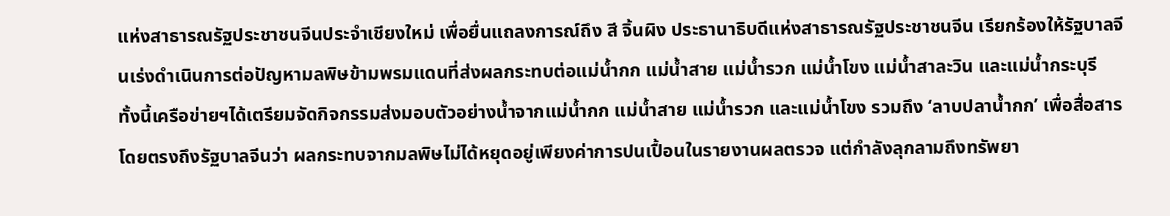แห่งสาธารณรัฐประชาชนจีนประจำเชียงใหม่ เพื่อยื่นแถลงการณ์ถึง สี จิ้นผิง ประธานาธิบดีแห่งสาธารณรัฐประชาชนจีน เรียกร้องให้รัฐบาลจีนเร่งดำเนินการต่อปัญหามลพิษข้ามพรมแดนที่ส่งผลกระทบต่อแม่น้ำกก แม่น้ำสาย แม่น้ำรวก แม่น้ำโขง แม่น้ำสาละวิน และแม่น้ำกระบุรี
ทั้งนี้เครือข่ายฯได้เตรียมจัดกิจกรรมส่งมอบตัวอย่างน้ำจากแม่น้ำกก แม่น้ำสาย แม่น้ำรวก และแม่น้ำโขง รวมถึง ‘ลาบปลาน้ำกก’ เพื่อสื่อสารโดยตรงถึงรัฐบาลจีนว่า ผลกระทบจากมลพิษไม่ได้หยุดอยู่เพียงค่าการปนเปื้อนในรายงานผลตรวจ แต่กำลังลุกลามถึงทรัพยา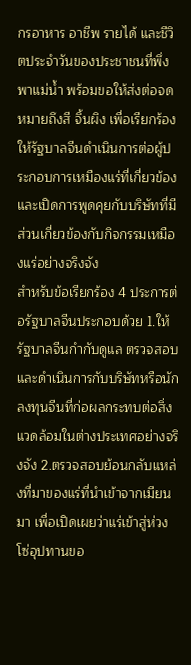กรอาหาร อาชีพ รายได้ และชีวิตประจำวันของประชาชนที่พึ่งพาแม่น้ำ พร้อมขอให้ส่งต่อจดหมายถึงสี จิ้นผิง เพื่อเรียกร้องให้รัฐบาลจีนดำเนินการต่อผู้ประกอบการเหมืองแร่ที่เกี่ยวข้อง และเปิดการพูดคุยกับบริษัทที่มีส่วนเกี่ยวข้องกับกิจกรรมเหมืองแร่อย่างจริงจัง
สำหรับข้อเรียกร้อง 4 ประการต่อรัฐบาลจีนประกอบด้วย 1.ให้รัฐบาลจีนกำกับดูแล ตรวจสอบ และดำเนินการกับบริษัทหรือนักลงทุนจีนที่ก่อผลกระทบต่อสิ่งแวดล้อมในต่างประเทศอย่างจริงจัง 2.ตรวจสอบย้อนกลับแหล่งที่มาของแร่ที่นำเข้าจากเมียนมา เพื่อเปิดเผยว่าแร่เข้าสู่ห่วงโซ่อุปทานขอ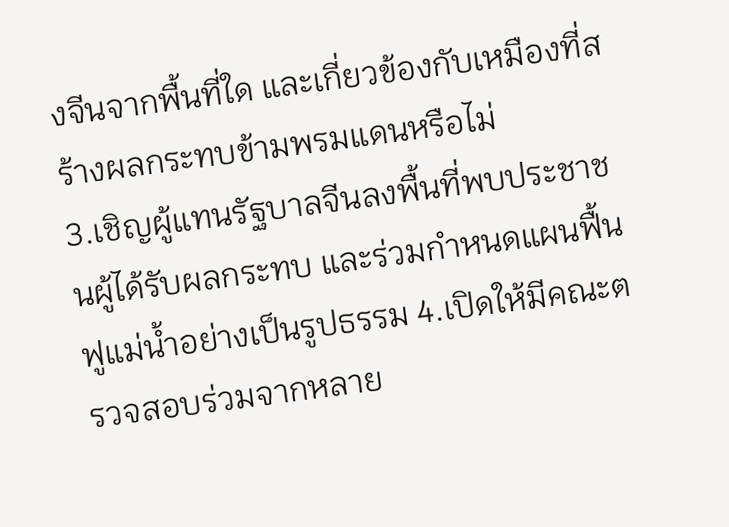งจีนจากพื้นที่ใด และเกี่ยวข้องกับเหมืองที่สร้างผลกระทบข้ามพรมแดนหรือไม่
3.เชิญผู้แทนรัฐบาลจีนลงพื้นที่พบประชาชนผู้ได้รับผลกระทบ และร่วมกำหนดแผนฟื้นฟูแม่น้ำอย่างเป็นรูปธรรม 4.เปิดให้มีคณะตรวจสอบร่วมจากหลาย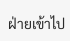ฝ่ายเข้าไป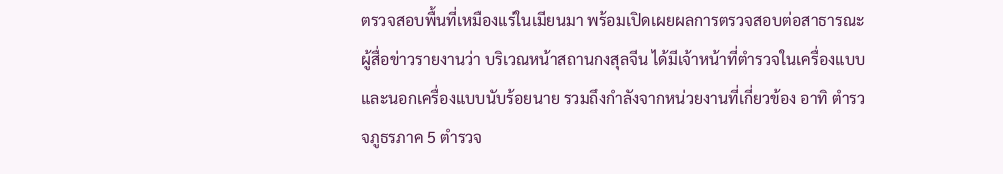ตรวจสอบพื้นที่เหมืองแร่ในเมียนมา พร้อมเปิดเผยผลการตรวจสอบต่อสาธารณะ
ผู้สื่อข่าวรายงานว่า บริเวณหน้าสถานกงสุลจีน ได้มีเจ้าหน้าที่ตำรวจในเครื่องแบบและนอกเครื่องแบบนับร้อยนาย รวมถึงกำลังจากหน่วยงานที่เกี่ยวข้อง อาทิ ตำรวจภูธรภาค 5 ตำรวจ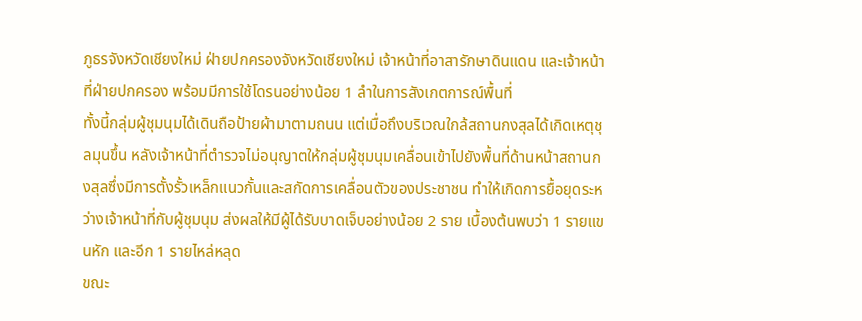ภูธรจังหวัดเชียงใหม่ ฝ่ายปกครองจังหวัดเชียงใหม่ เจ้าหน้าที่อาสารักษาดินแดน และเจ้าหน้าที่ฝ่ายปกครอง พร้อมมีการใช้โดรนอย่างน้อย 1 ลำในการสังเกตการณ์พื้นที่
ทั้งนี้กลุ่มผู้ชุมนุมได้เดินถือป้ายผ้ามาตามถนน แต่เมื่อถึงบริเวณใกล้สถานกงสุลได้เกิดเหตุชุลมุนขึ้น หลังเจ้าหน้าที่ตำรวจไม่อนุญาตให้กลุ่มผู้ชุมนุมเคลื่อนเข้าไปยังพื้นที่ด้านหน้าสถานกงสุลซึ่งมีการตั้งรั้วเหล็กแนวกั้นและสกัดการเคลื่อนตัวของประชาชน ทำให้เกิดการยื้อยุดระหว่างเจ้าหน้าที่กับผู้ชุมนุม ส่งผลให้มีผู้ได้รับบาดเจ็บอย่างน้อย 2 ราย เบื้องต้นพบว่า 1 รายแขนหัก และอีก 1 รายไหล่หลุด
ขณะ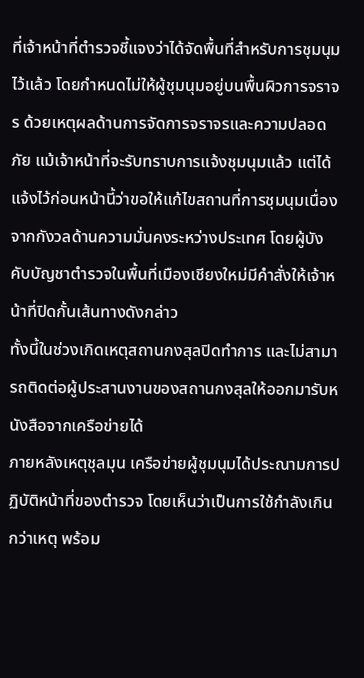ที่เจ้าหน้าที่ตำรวจชี้แจงว่าได้จัดพื้นที่สำหรับการชุมนุมไว้แล้ว โดยกำหนดไม่ให้ผู้ชุมนุมอยู่บนพื้นผิวการจราจร ด้วยเหตุผลด้านการจัดการจราจรและความปลอดภัย แม้เจ้าหน้าที่จะรับทราบการแจ้งชุมนุมแล้ว แต่ได้แจ้งไว้ก่อนหน้านี้ว่าขอให้แก้ไขสถานที่การชุมนุมเนื่องจากกังวลด้านความมั่นคงระหว่างประเทศ โดยผู้บังคับบัญชาตำรวจในพื้นที่เมืองเชียงใหม่มีคำสั่งให้เจ้าหน้าที่ปิดกั้นเส้นทางดังกล่าว
ทั้งนี้ในช่วงเกิดเหตุสถานกงสุลปิดทำการ และไม่สามารถติดต่อผู้ประสานงานของสถานกงสุลให้ออกมารับหนังสือจากเครือข่ายได้
ภายหลังเหตุชุลมุน เครือข่ายผู้ชุมนุมได้ประณามการปฏิบัติหน้าที่ของตำรวจ โดยเห็นว่าเป็นการใช้กำลังเกินกว่าเหตุ พร้อม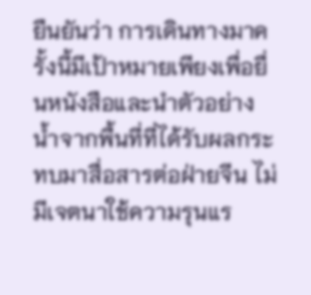ยืนยันว่า การเดินทางมาครั้งนี้มีเป้าหมายเพียงเพื่อยื่นหนังสือและนำตัวอย่างน้ำจากพื้นที่ที่ได้รับผลกระทบมาสื่อสารต่อฝ่ายจีน ไม่มีเจตนาใช้ความรุนแร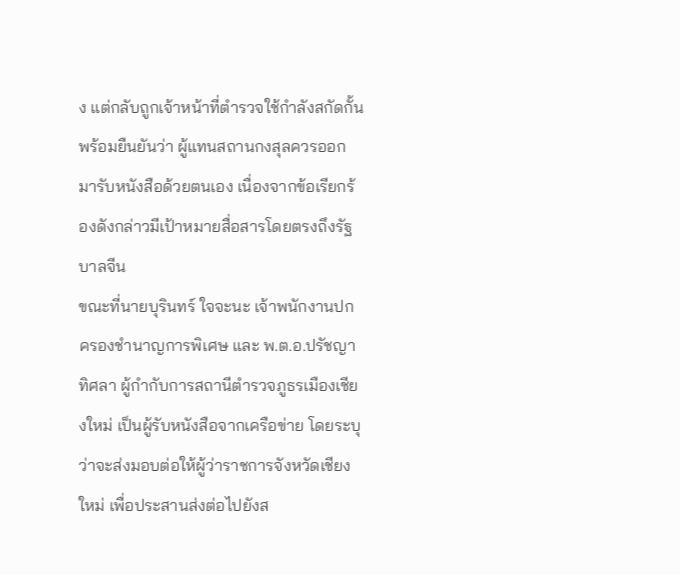ง แต่กลับถูกเจ้าหน้าที่ตำรวจใช้กำลังสกัดกั้น พร้อมยืนยันว่า ผู้แทนสถานกงสุลควรออกมารับหนังสือด้วยตนเอง เนื่องจากข้อเรียกร้องดังกล่าวมีเป้าหมายสื่อสารโดยตรงถึงรัฐบาลจีน
ขณะที่นายบุรินทร์ ใจจะนะ เจ้าพนักงานปกครองชำนาญการพิเศษ และ พ.ต.อ.ปรัชญา ทิศลา ผู้กำกับการสถานีตำรวจภูธรเมืองเชียงใหม่ เป็นผู้รับหนังสือจากเครือข่าย โดยระบุว่าจะส่งมอบต่อให้ผู้ว่าราชการจังหวัดเชียงใหม่ เพื่อประสานส่งต่อไปยังส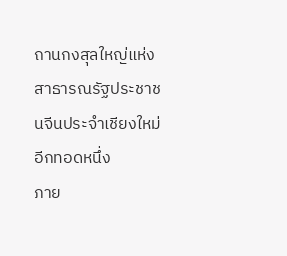ถานกงสุลใหญ่แห่งสาธารณรัฐประชาชนจีนประจำเชียงใหม่อีกทอดหนึ่ง
ภาย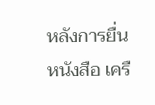หลังการยื่นหนังสือ เครื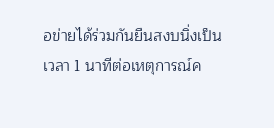อข่ายได้ร่วมกันยืนสงบนิ่งเป็นเวลา 1 นาทีต่อเหตุการณ์ค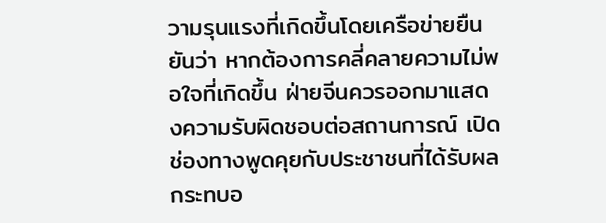วามรุนแรงที่เกิดขึ้นโดยเครือข่ายยืนยันว่า หากต้องการคลี่คลายความไม่พอใจที่เกิดขึ้น ฝ่ายจีนควรออกมาแสดงความรับผิดชอบต่อสถานการณ์ เปิดช่องทางพูดคุยกับประชาชนที่ได้รับผลกระทบอ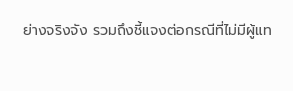ย่างจริงจัง รวมถึงชี้แจงต่อกรณีที่ไม่มีผู้แท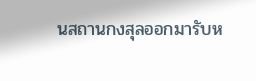นสถานกงสุลออกมารับห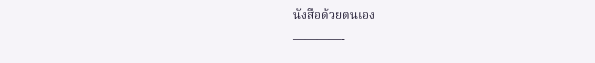นังสือด้วยตนเอง
————-